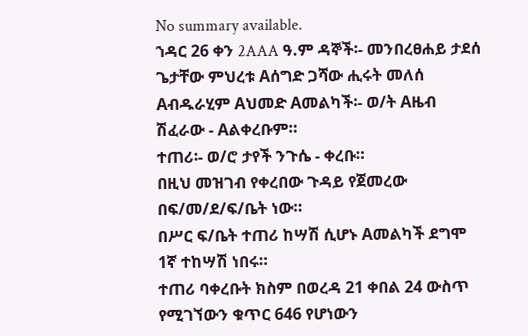No summary available.
ኀዳር 26 ቀን 2AAA ዓ.ም ዳኞች፡- መንበረፀሐይ ታደሰ ጌታቸው ምህረቱ Aሰግድ ጋሻው ሒሩት መለሰ Aብዱራሂም Aህመድ Aመልካች፡- ወ/ት Aዜብ ሽፈራው - Aልቀረቡም።
ተጠሪ፡- ወ/ሮ ታየች ንጉሴ - ቀረቡ።
በዚህ መዝገብ የቀረበው ጉዳይ የጀመረው በፍ/መ/ደ/ፍ/ቤት ነው።
በሥር ፍ/ቤት ተጠሪ ከሣሽ ሲሆኑ Aመልካች ደግሞ 1ኛ ተከሣሽ ነበሩ።
ተጠሪ ባቀረቡት ክስም በወረዳ 21 ቀበል 24 ውስጥ የሚገኘውን ቁጥር 646 የሆነውን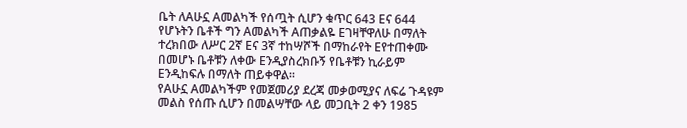ቤት ለAሁኗ Aመልካች የሰጧት ሲሆን ቁጥር 643 Eና 644 የሆኑትን ቤቶች ግን Aመልካች Aጠቃልዬ Eገዛቸዋለሁ በማለት ተረክበው ለሥር 2ኛ Eና 3ኛ ተከሣሾች በማከራየት Eየተጠቀሙ በመሆኑ ቤቶቹን ለቀው Eንዲያስረክቡኝ የቤቶቹን ኪራይም Eንዲከፍሉ በማለት ጠይቀዋል።
የAሁኗ Aመልካችም የመጀመሪያ ደረጃ መቃወሚያና ለፍሬ ጉዳዩም መልስ የሰጡ ሲሆን በመልሣቸው ላይ መጋቢት 2 ቀን 1985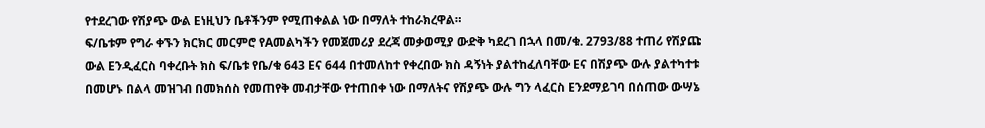የተደረገው የሽያጭ ውል Eነዚህን ቤቶችንም የሚጠቀልል ነው በማለት ተከራክረዋል።
ፍ/ቤቱም የግራ ቀኙን ክርክር መርምሮ የAመልካችን የመጀመሪያ ደረጃ መቃወሚያ ውድቅ ካደረገ በኋላ በመ/ቁ. 2793/88 ተጠሪ የሽያጩ ውል Eንዲፈርስ ባቀረቡት ክስ ፍ/ቤቱ የቤ/ቁ 643 Eና 644 በተመለከተ የቀረበው ክስ ዳኝነት ያልተከፈለባቸው Eና በሽያጭ ውሉ ያልተካተቱ በመሆኑ በልላ መዝገብ በመክሰስ የመጠየቅ መብታቸው የተጠበቀ ነው በማለትና የሽያጭ ውሉ ግን ላፈርስ Eንደማይገባ በሰጠው ውሣኔ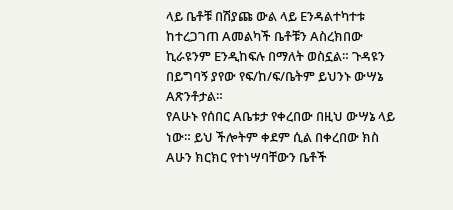ላይ ቤቶቹ በሽያጩ ውል ላይ Eንዳልተካተቱ ከተረጋገጠ Aመልካች ቤቶቹን Aስረክበው ኪራዩንም Eንዲከፍሉ በማለት ወስኗል። ጉዳዩን በይግባኝ ያየው የፍ/ከ/ፍ/ቤትም ይህንኑ ውሣኔ Aጽንቶታል።
የAሁኑ የሰበር Aቤቱታ የቀረበው በዚህ ውሣኔ ላይ ነው። ይህ ችሎትም ቀደም ሲል በቀረበው ክስ Aሁን ክርክር የተነሣባቸውን ቤቶች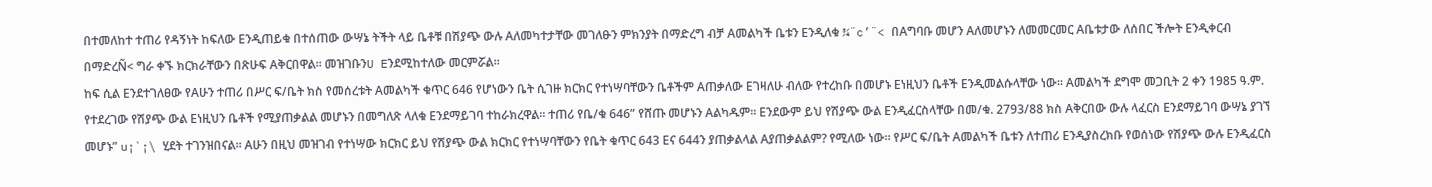በተመለከተ ተጠሪ የዳኝነት ከፍለው Eንዲጠይቁ በተሰጠው ውሣኔ ትችት ላይ ቤቶቹ በሽያጭ ውሉ Aለመካተታቸው መገለፁን ምክንያት በማድረግ ብቻ Aመልካች ቤቱን Eንዲለቁ ¾¨c’¨< በAግባቡ መሆን Aለመሆኑን ለመመርመር Aቤቱታው ለሰበር ችሎት Eንዲቀርብ በማድረÑ< ግራ ቀኙ ክርክራቸውን በጽሁፍ Aቅርበዋል። መዝገቡንU Eንደሚከተለው መርምሯል።
ከፍ ሲል Eንደተገለፀው የAሁን ተጠሪ በሥር ፍ/ቤት ክስ የመሰረቱት Aመልካች ቁጥር 646 የሆነውን ቤት ሲገዙ ክርክር የተነሣባቸውን ቤቶችም Aጠቃለው Eገዛለሁ ብለው የተረከቡ በመሆኑ Eነዚህን ቤቶች Eንዲመልሱላቸው ነው። Aመልካች ደግሞ መጋቢት 2 ቀን 1985 ዓ.ም. የተደረገው የሽያጭ ውል Eነዚህን ቤቶች የሚያጠቃልል መሆኑን በመግለጽ ላለቁ Eንደማይገባ ተከራክረዋል። ተጠሪ የቤ/ቁ 646” የሸጡ መሆኑን Aልካዱም። Eንደውም ይህ የሽያጭ ውል Eንዲፈርስላቸው በመ/ቁ. 2793/88 ክስ Aቅርበው ውሉ ላፈርስ Eንደማይገባ ውሣኔ ያገኘ መሆኑ” u¡`¡\ ሂደት ተገንዝበናል። Aሁን በዚህ መዝገብ የተነሣው ክርክር ይህ የሽያጭ ውል ክርክር የተነሣባቸውን የቤት ቁጥር 643 Eና 644ን ያጠቃልላል Aያጠቃልልም? የሚለው ነው። የሥር ፍ/ቤት Aመልካች ቤቱን ለተጠሪ Eንዲያስረክቡ የወሰነው የሽያጭ ውሉ Eንዲፈርስ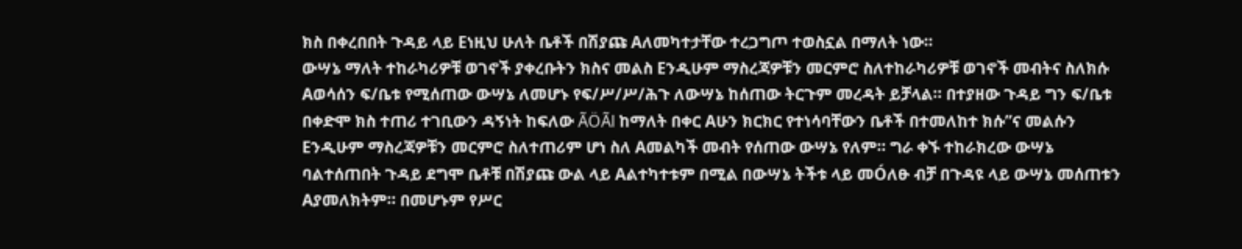ክስ በቀረበበት ጉዳይ ላይ Eነዚህ ሁለት ቤቶች በሽያጩ Aለመካተታቸው ተረጋግጦ ተወስኗል በማለት ነው።
ውሣኔ ማለት ተከራካሪዎቹ ወገኖች ያቀረቡትን ክስና መልስ Eንዲሁም ማስረጃዎቹን መርምሮ ስለተከራካሪዎቹ ወገኖች መብትና ስለክሱ Aወሳሰን ፍ/ቤቱ የሚሰጠው ውሣኔ ለመሆኑ የፍ/ሥ/ሥ/ሕጉ ለውሣኔ ከሰጠው ትርጉም መረዳት ይቻላል። በተያዘው ጉዳይ ግን ፍ/ቤቱ በቀድሞ ክስ ተጠሪ ተገቢውን ዳኝነት ከፍለው ÃÖÃl ከማለት በቀር Aሁን ክርክር የተነሳባቸውን ቤቶች በተመለከተ ክሱ”ና መልሱን Eንዲሁም ማስረጃዎቹን መርምሮ ስለተጠሪም ሆነ ስለ Aመልካች መብት የሰጠው ውሣኔ የለም። ግራ ቀኙ ተከራክረው ውሣኔ ባልተሰጠበት ጉዳይ ደግሞ ቤቶቹ በሽያጩ ውል ላይ Aልተካተቱም በሚል በውሣኔ ትችቱ ላይ መÓለፁ ብቻ በጉዳዩ ላይ ውሣኔ መሰጠቱን Aያመለክትም። በመሆኑም የሥር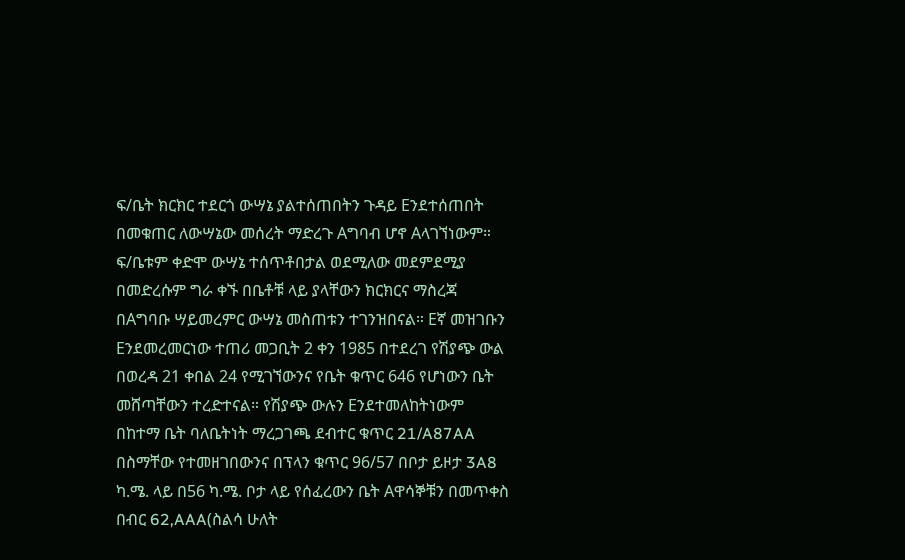ፍ/ቤት ክርክር ተደርጎ ውሣኔ ያልተሰጠበትን ጉዳይ Eንደተሰጠበት በመቁጠር ለውሣኔው መሰረት ማድረጉ Aግባብ ሆኖ Aላገኘነውም። ፍ/ቤቱም ቀድሞ ውሣኔ ተሰጥቶበታል ወደሚለው መደምደሚያ በመድረሱም ግራ ቀኙ በቤቶቹ ላይ ያላቸውን ክርክርና ማስረጃ በAግባቡ ሣይመረምር ውሣኔ መስጠቱን ተገንዝበናል። Eኛ መዝገቡን Eንደመረመርነው ተጠሪ መጋቢት 2 ቀን 1985 በተደረገ የሽያጭ ውል በወረዳ 21 ቀበል 24 የሚገኘውንና የቤት ቁጥር 646 የሆነውን ቤት መሸጣቸውን ተረድተናል። የሽያጭ ውሉን Eንደተመለከትነውም በከተማ ቤት ባለቤትነት ማረጋገጫ ደብተር ቁጥር 21/A87AA በስማቸው የተመዘገበውንና በፕላን ቁጥር 96/57 በቦታ ይዞታ 3A8 ካ.ሜ. ላይ በ56 ካ.ሜ. ቦታ ላይ የሰፈረውን ቤት Aዋሳኞቹን በመጥቀስ በብር 62,AAA(ስልሳ ሁለት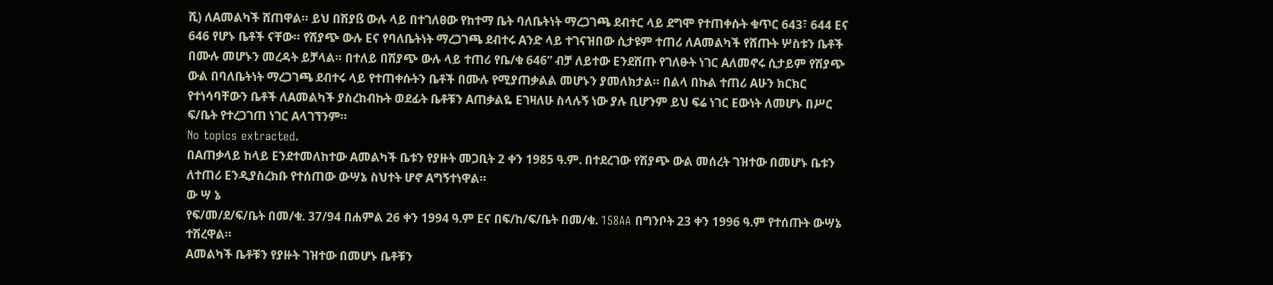ሺ) ለAመልካች ሸጠዋል። ይህ በሽያß ውሉ ላይ በተገለፀው የከተማ ቤት ባለቤትነት ማረጋገጫ ደብተር ላይ ደግሞ የተጠቀሱት ቁጥር 643፣ 644 Eና 646 የሆኑ ቤቶች ናቸው። የሽያጭ ውሉ Eና የባለቤትነት ማረጋገጫ ደብተሩ Aንድ ላይ ተገናዝበው ሲታዩም ተጠሪ ለAመልካች የሸጡት ሦስቱን ቤቶች በሙሉ መሆኑን መረዳት ይቻላል። በተለይ በሽያጭ ውሉ ላይ ተጠሪ የቤ/ቁ 646” ብቻ ለይተው Eንደሸጡ የገለፁት ነገር Aለመኖሩ ሲታይም የሽያጭ ውል በባለቤትነት ማረጋገጫ ደብተሩ ላይ የተጠቀሱትን ቤቶች በሙሉ የሚያጠቃልል መሆኑን ያመለክታል። በልላ በኩል ተጠሪ Aሁን ክርክር የተነሳባቸውን ቤቶች ለAመልካች ያስረከብኩት ወደፊት ቤቶቹን Aጠቃልዬ Eገዛለሁ ስላሉኝ ነው ያሉ ቢሆንም ይህ ፍሬ ነገር Eውነት ለመሆኑ በሥር ፍ/ቤት የተረጋገጠ ነገር Aላገኘንም።
No topics extracted.
በAጠቃላይ ከላይ Eንደተመለከተው Aመልካች ቤቱን የያዙት መጋቢት 2 ቀን 1985 ዓ.ም. በተደረገው የሽያጭ ውል መሰረት ገዝተው በመሆኑ ቤቱን ለተጠሪ Eንዲያስረክቡ የተሰጠው ውሣኔ ስህተት ሆኖ Aግኝተነዋል።
ው ሣ ኔ
የፍ/መ/ደ/ፍ/ቤት በመ/ቁ. 37/94 በሐምል 26 ቀን 1994 ዓ.ም Eና በፍ/ከ/ፍ/ቤት በመ/ቁ. 158AA በግንቦት 23 ቀን 1996 ዓ.ም የተሰጡት ውሣኔ ተሽረዋል።
Aመልካች ቤቶቹን የያዙት ገዝተው በመሆኑ ቤቶቹን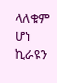ላለቁም ሆነ ኪራዩን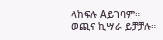ላከፍሉ Aይገባም።
ወጪና ኪሣራ ይቻቻሉ።